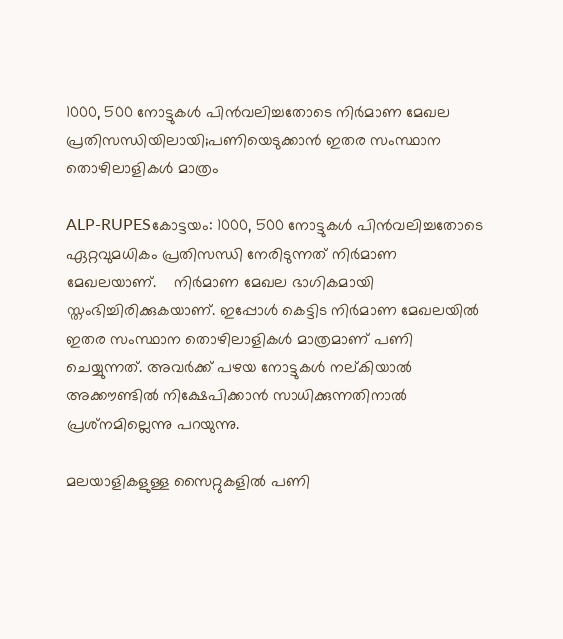1000, 500 നോട്ടുകള്‍ പിന്‍വലിച്ചതോടെ നിര്‍മാണ മേഖല പ്രതിസന്ധിയിലായി;പണിയെടുക്കാന്‍ ഇതര സംസ്ഥാന തൊഴിലാളികള്‍ മാത്രം

ALP-RUPESകോട്ടയം: 1000, 500 നോട്ടുകള്‍ പിന്‍വലിച്ചതോടെ ഏറ്റവുമധികം പ്രതിസന്ധി നേരിടുന്നത് നിര്‍മാണ മേഖലയാണ്.    നിര്‍മാണ മേഖല ഭാഗികമായി സ്തംഭിച്ചിരിക്കുകയാണ്. ഇപ്പോള്‍ കെട്ടിട നിര്‍മാണ മേഖലയില്‍ ഇതര സംസ്ഥാന തൊഴിലാളികള്‍ മാത്രമാണ് പണി ചെയ്യുന്നത്. അവര്‍ക്ക് പഴയ നോട്ടുകള്‍ നല്കിയാല്‍ അക്കൗണ്ടില്‍ നിക്ഷേപിക്കാന്‍ സാധിക്കുന്നതിനാല്‍ പ്രശ്‌നമില്ലെന്നു പറയുന്നു.

മലയാളികളുള്ള സൈറ്റുകളില്‍ പണി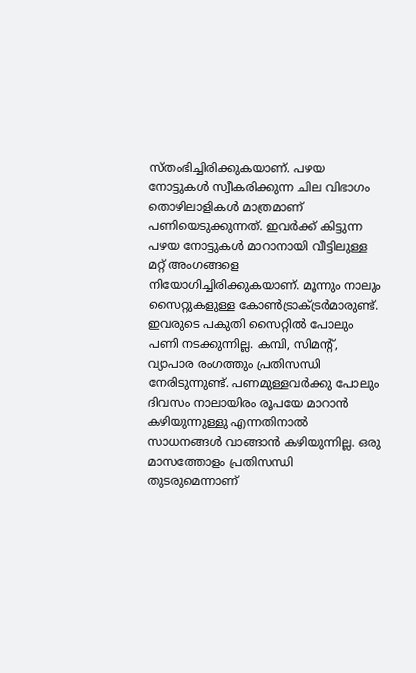സ്തംഭിച്ചിരിക്കുകയാണ്. പഴയ നോട്ടുകള്‍ സ്വീകരിക്കുന്ന ചില വിഭാഗം തൊഴിലാളികള്‍ മാത്രമാണ് പണിയെടുക്കുന്നത്. ഇവര്‍ക്ക് കിട്ടുന്ന പഴയ നോട്ടുകള്‍ മാറാനായി വീട്ടിലുള്ള മറ്റ് അംഗങ്ങളെ നിയോഗിച്ചിരിക്കുകയാണ്. മൂന്നും നാലും സൈറ്റുകളുള്ള കോണ്‍ട്രാക്ട്രര്‍മാരുണ്ട്. ഇവരുടെ പകുതി സൈറ്റില്‍ പോലും പണി നടക്കുന്നില്ല. കമ്പി, സിമന്റ്, വ്യാപാര രംഗത്തും പ്രതിസന്ധി നേരിടുന്നുണ്ട്. പണമുള്ളവര്‍ക്കു പോലും ദിവസം നാലായിരം രൂപയേ മാറാന്‍ കഴിയുന്നുള്ളു എന്നതിനാല്‍ സാധനങ്ങള്‍ വാങ്ങാന്‍ കഴിയുന്നില്ല. ഒരു മാസത്തോളം പ്രതിസന്ധി തുടരുമെന്നാണ്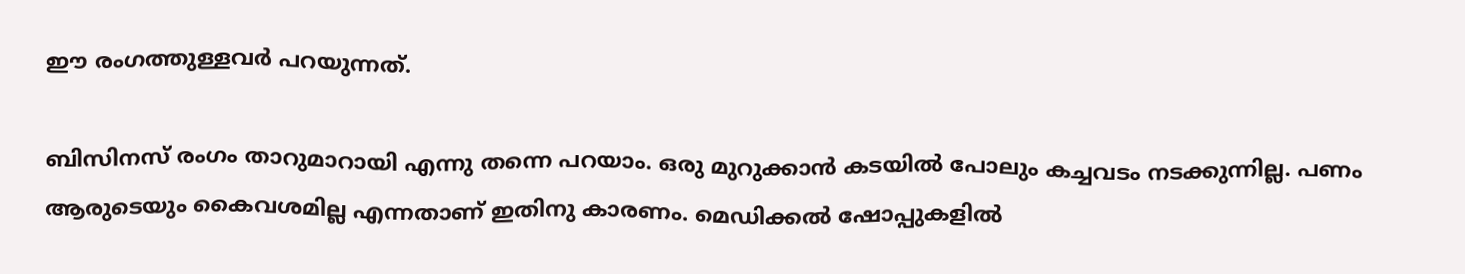ഈ രംഗത്തുള്ളവര്‍ പറയുന്നത്.

ബിസിനസ് രംഗം താറുമാറായി എന്നു തന്നെ പറയാം. ഒരു മുറുക്കാന്‍ കടയില്‍ പോലും കച്ചവടം നടക്കുന്നില്ല. പണം ആരുടെയും കൈവശമില്ല എന്നതാണ് ഇതിനു കാരണം. മെഡിക്കല്‍ ഷോപ്പുകളില്‍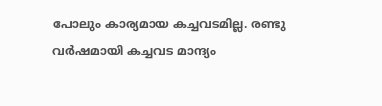പോലും കാര്യമായ കച്ചവടമില്ല. രണ്ടു വര്‍ഷമായി കച്ചവട മാന്ദ്യം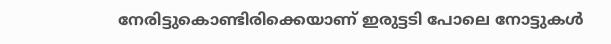നേരിട്ടുകൊണ്ടിരിക്കെയാണ് ഇരുട്ടടി പോലെ നോട്ടുകള്‍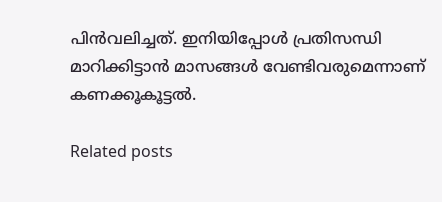പിന്‍വലിച്ചത്. ഇനിയിപ്പോള്‍ പ്രതിസന്ധി മാറിക്കിട്ടാന്‍ മാസങ്ങള്‍ വേണ്ടിവരുമെന്നാണ് കണക്കൂകൂട്ടല്‍.

Related posts